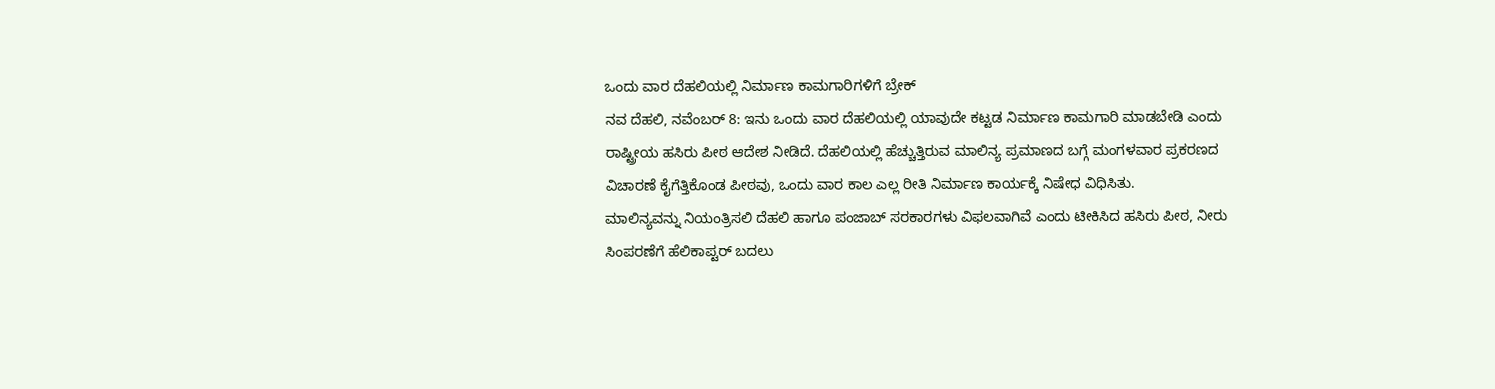ಒಂದು ವಾರ ದೆಹಲಿಯಲ್ಲಿ ನಿರ್ಮಾಣ ಕಾಮಗಾರಿಗಳಿಗೆ ಬ್ರೇಕ್
ನವ ದೆಹಲಿ, ನವೆಂಬರ್ 8: ಇನು ಒಂದು ವಾರ ದೆಹಲಿಯಲ್ಲಿ ಯಾವುದೇ ಕಟ್ಟಡ ನಿರ್ಮಾಣ ಕಾಮಗಾರಿ ಮಾಡಬೇಡಿ ಎಂದು ರಾಷ್ಟ್ರೀಯ ಹಸಿರು ಪೀಠ ಆದೇಶ ನೀಡಿದೆ. ದೆಹಲಿಯಲ್ಲಿ ಹೆಚ್ಚುತ್ತಿರುವ ಮಾಲಿನ್ಯ ಪ್ರಮಾಣದ ಬಗ್ಗೆ ಮಂಗಳವಾರ ಪ್ರಕರಣದ ವಿಚಾರಣೆ ಕೈಗೆತ್ತಿಕೊಂಡ ಪೀಠವು, ಒಂದು ವಾರ ಕಾಲ ಎಲ್ಲ ರೀತಿ ನಿರ್ಮಾಣ ಕಾರ್ಯಕ್ಕೆ ನಿಷೇಧ ವಿಧಿಸಿತು.
ಮಾಲಿನ್ಯವನ್ನು ನಿಯಂತ್ರಿಸಲಿ ದೆಹಲಿ ಹಾಗೂ ಪಂಜಾಬ್ ಸರಕಾರಗಳು ವಿಫಲವಾಗಿವೆ ಎಂದು ಟೀಕಿಸಿದ ಹಸಿರು ಪೀಠ, ನೀರು ಸಿಂಪರಣೆಗೆ ಹೆಲಿಕಾಪ್ಟರ್ ಬದಲು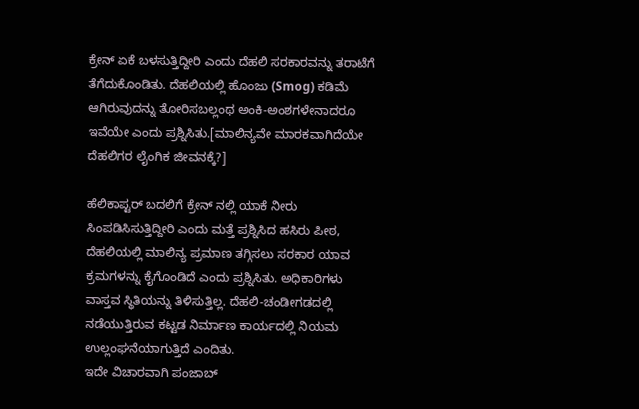ಕ್ರೇನ್ ಏಕೆ ಬಳಸುತ್ತಿದ್ದೀರಿ ಎಂದು ದೆಹಲಿ ಸರಕಾರವನ್ನು ತರಾಟೆಗೆ ತೆಗೆದುಕೊಂಡಿತು. ದೆಹಲಿಯಲ್ಲಿ ಹೊಂಜು (Smog) ಕಡಿಮೆ ಆಗಿರುವುದನ್ನು ತೋರಿಸಬಲ್ಲಂಥ ಅಂಕಿ-ಅಂಶಗಳೇನಾದರೂ ಇವೆಯೇ ಎಂದು ಪ್ರಶ್ನಿಸಿತು.[ಮಾಲಿನ್ಯವೇ ಮಾರಕವಾಗಿದೆಯೇ ದೆಹಲಿಗರ ಲೈಂಗಿಕ ಜೀವನಕ್ಕೆ?]

ಹೆಲಿಕಾಪ್ಟರ್ ಬದಲಿಗೆ ಕ್ರೇನ್ ನಲ್ಲಿ ಯಾಕೆ ನೀರು ಸಿಂಪಡಿಸಿಸುತ್ತಿದ್ದೀರಿ ಎಂದು ಮತ್ತೆ ಪ್ರಶ್ನಿಸಿದ ಹಸಿರು ಪೀಠ, ದೆಹಲಿಯಲ್ಲಿ ಮಾಲಿನ್ಯ ಪ್ರಮಾಣ ತಗ್ಗಿಸಲು ಸರಕಾರ ಯಾವ ಕ್ರಮಗಳನ್ನು ಕೈಗೊಂಡಿದೆ ಎಂದು ಪ್ರಶ್ನಿಸಿತು. ಅಧಿಕಾರಿಗಳು ವಾಸ್ತವ ಸ್ಥಿತಿಯನ್ನು ತಿಳಿಸುತ್ತಿಲ್ಲ. ದೆಹಲಿ-ಚಂಡೀಗಡದಲ್ಲಿ ನಡೆಯುತ್ತಿರುವ ಕಟ್ಟಡ ನಿರ್ಮಾಣ ಕಾರ್ಯದಲ್ಲಿ ನಿಯಮ ಉಲ್ಲಂಘನೆಯಾಗುತ್ತಿದೆ ಎಂದಿತು.
ಇದೇ ವಿಚಾರವಾಗಿ ಪಂಜಾಬ್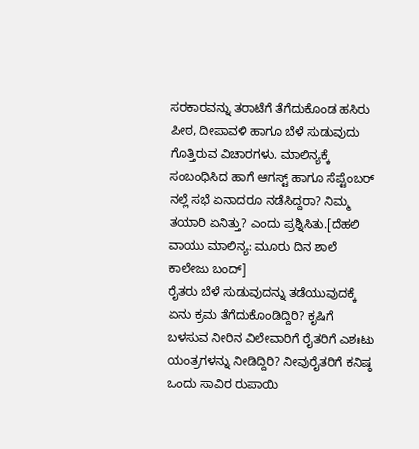ಸರಕಾರವನ್ನು ತರಾಟೆಗೆ ತೆಗೆದುಕೊಂಡ ಹಸಿರು ಪೀಠ, ದೀಪಾವಳಿ ಹಾಗೂ ಬೆಳೆ ಸುಡುವುದು ಗೊತ್ತಿರುವ ವಿಚಾರಗಳು. ಮಾಲಿನ್ಯಕ್ಕೆ ಸಂಬಂಧಿಸಿದ ಹಾಗೆ ಆಗಸ್ಟ್ ಹಾಗೂ ಸೆಪ್ಟೆಂಬರ್ ನಲ್ಲೆ ಸಭೆ ಏನಾದರೂ ನಡೆಸಿದ್ದರಾ? ನಿಮ್ಮ ತಯಾರಿ ಏನಿತ್ತು? ಎಂದು ಪ್ರಶ್ನಿಸಿತು.[ದೆಹಲಿ ವಾಯು ಮಾಲಿನ್ಯ: ಮೂರು ದಿನ ಶಾಲೆ ಕಾಲೇಜು ಬಂದ್]
ರೈತರು ಬೆಳೆ ಸುಡುವುದನ್ನು ತಡೆಯುವುದಕ್ಕೆ ಏನು ಕ್ರಮ ತೆಗೆದುಕೊಂಡಿದ್ದಿರಿ? ಕೃಷಿಗೆ ಬಳಸುವ ನೀರಿನ ವಿಲೇವಾರಿಗೆ ರೈತರಿಗೆ ಎಶಃಟು ಯಂತ್ರಗಳನ್ನು ನೀಡಿದ್ದಿರಿ? ನೀವುರೈತರಿಗೆ ಕನಿಷ್ಠ ಒಂದು ಸಾವಿರ ರುಪಾಯಿ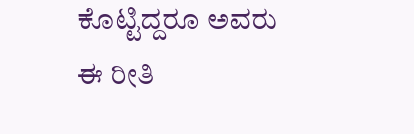ಕೊಟ್ಟಿದ್ದರೂ ಅವರು ಈ ರೀತಿ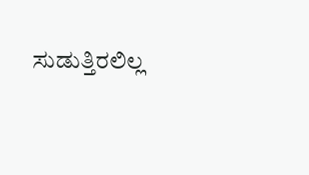ಸುಡುತ್ತಿರಲಿಲ್ಲ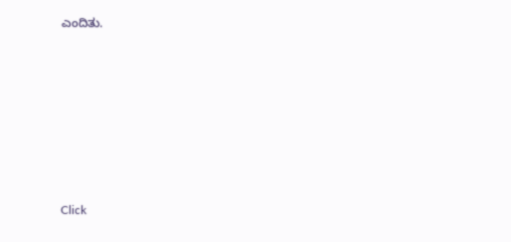ಎಂದಿತು.











Click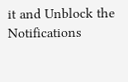it and Unblock the Notifications